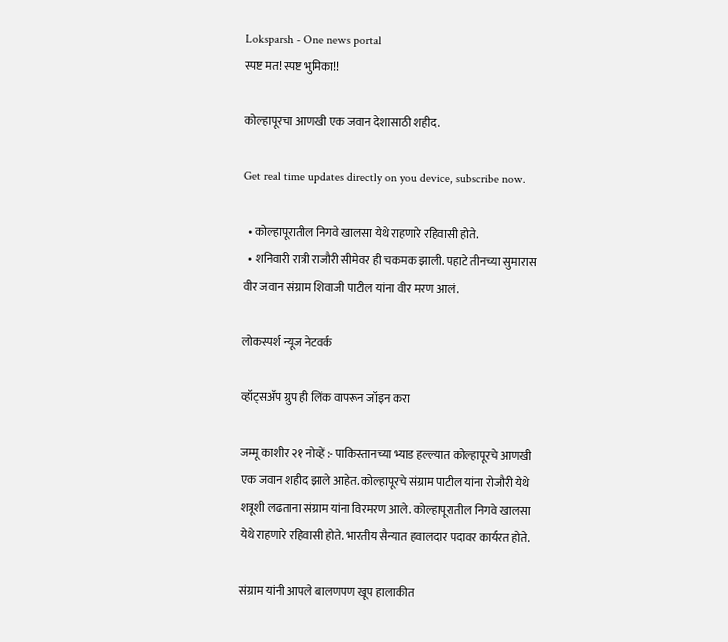Loksparsh - One news portal
स्पष्ट मत! स्पष्ट भुमिका!!

कोल्हापूरचा आणखी एक जवान देशासाठी शहीद.

Get real time updates directly on you device, subscribe now.

  • कोल्हापूरातील निगवे खालसा येथे राहणारे रहिवासी होते.
  • शनिवारी रात्री राजौरी सीमेवर ही चकमक झाली. पहाटे तीनच्या सुमारास वीर जवान संग्राम शिवाजी पाटील यांना वीर मरण आलं.

लोकस्पर्श न्यूज नेटवर्क

व्हॉट्सॲप ग्रुप ही लिंक वापरून जॉइन करा

जम्मू काशीर २१ नोव्हें :- पाकिस्तानच्या भ्याड हल्ल्यात कोल्हापूरचे आणखी एक जवान शहीद झाले आहेत. कोल्हापूरचे संग्राम पाटील यांना रोजौरी येथे शत्रूशी लढताना संग्राम यांना विरमरण आले. कोल्हापूरातील निगवे खालसा येथे राहणारे रहिवासी होते. भारतीय सैन्यात हवालदार पदावर कार्यरत होते.

संग्राम यांनी आपले बालणपण खूप हालाकीत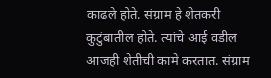काढले होते. संग्राम हे शेतकरी कुटुंबातील होते. त्यांचे आई वडील आजही शेतीची कामे करतात. संग्राम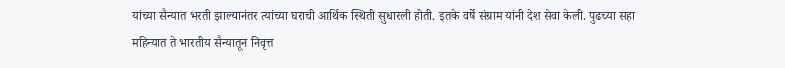यांच्या सैन्यात भरती झाल्यानंतर त्यांच्या घराची आर्थिक स्थिती सुधारली होती. इतके वर्षे संग्राम यांनी देश सेवा केली. पुढच्या सहा महिन्यात ते भारतीय सैन्यातून निवृत्त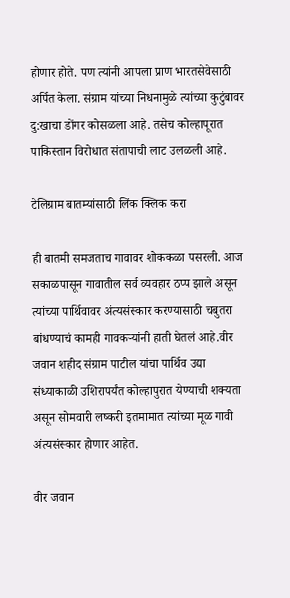होणार होते. पण त्यांनी आपला प्राण भारतसेवेसाठी अर्पित केला. संग्राम यांच्या निधनामुळे त्यांच्या कुटुंबावर दु:खाचा डोंगर कोसळला आहे. तसेच कोल्हापूरात पाकिस्तान विरोधात संतापाची लाट उलळली आहे.

टेलिग्राम बातम्यांसाठी लिंक क्लिक करा

ही बातमी समजताच गावावर शोककळा पसरली. आज सकाळपासून गावातील सर्व व्यवहार ठप्प झाले असून त्यांच्या पार्थिवावर अंत्यसंस्कार करण्यासाठी चबुतरा बांधण्याचं कामही गावकऱ्यांनी हाती घेतलं आहे.वीर जवान शहीद संग्राम पाटील यांचा पार्थिव उद्या संध्याकाळी उशिरापर्यंत कोल्हापुरात येण्याची शक्यता असून सोमवारी लष्करी इतमामात त्यांच्या मूळ गावी अंत्यसंस्कार होणार आहेत.

वीर जवान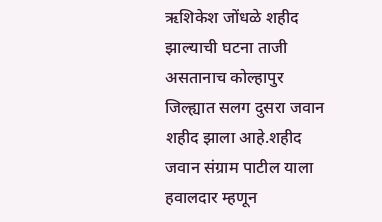ऋशिकेश जोंधळे शहीद झाल्याची घटना ताजी असतानाच कोल्हापुर जिल्ह्यात सलग दुसरा जवान शहीद झाला आहे.शहीद जवान संग्राम पाटील याला हवालदार म्हणून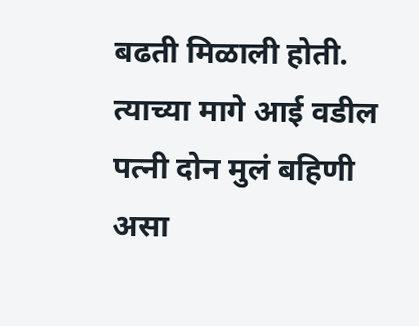बढती मिळाली होती. त्याच्या मागे आई वडील पत्नी दोन मुलं बहिणी असा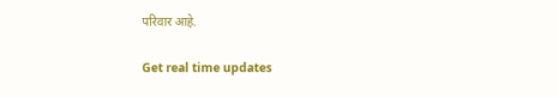परिवार आहे.

Get real time updates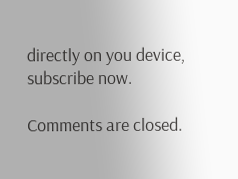directly on you device, subscribe now.

Comments are closed.